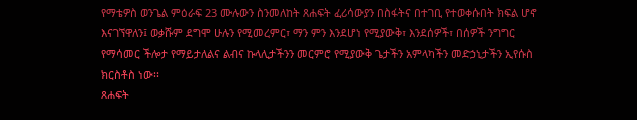የማቴዎስ ወንጌል ምዕራፍ 23 ሙሉውን ስንመለከት ጸሐፍት ፈሪሳውያን በስፋትና በተገቢ የተወቀሱበት ክፍል ሆኖ እናገኘዋለን፤ ወቃሹም ደግሞ ሁሉን የሚመረምር፣ ማን ምን እንደሆነ የሚያውቅ፣ እንደሰዎች፣ በሰዎች ንግግር የማሳመር ችሎታ የማይታለልና ልብና ኩላሊታችንን መርምሮ የሚያውቅ ጌታችን አምላካችን መድኃኒታችን ኢየሱስ ክርስቶስ ነው፡፡
ጸሐፍት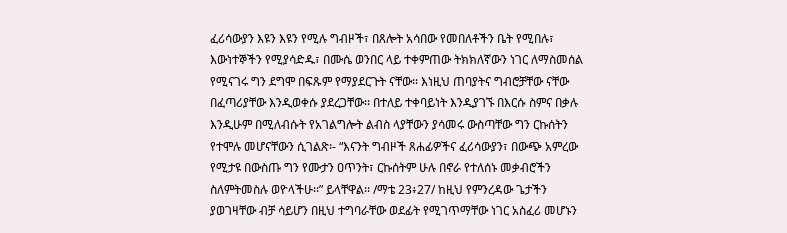ፈሪሳውያን እዩን እዩን የሚሉ ግብዞች፣ በጸሎት አሳበው የመበለቶችን ቤት የሚበሉ፣ እውነተኞችን የሚያሳድዱ፣ በሙሴ ወንበር ላይ ተቀምጠው ትክክለኛውን ነገር ለማስመሰል የሚናገሩ ግን ደግሞ በፍጹም የማያደርጉት ናቸው፡፡ እነዚህ ጠባያትና ግብሮቻቸው ናቸው በፈጣሪያቸው እንዲወቀሱ ያደረጋቸው፡፡ በተለይ ተቀባይነት እንዲያገኙ በእርሱ ስምና በቃሉ እንዲሁም በሚለብሱት የአገልግሎት ልብስ ላያቸውን ያሳመሩ ውስጣቸው ግን ርኩሰትን የተሞሉ መሆናቸውን ሲገልጽ፡- “እናንት ግብዞች ጸሐፊዎችና ፈሪሳውያን፣ በውጭ አምረው የሚታዩ በውስጡ ግን የሙታን ዐጥንት፣ ርኩሰትም ሁሉ በኖራ የተለሰኑ መቃብሮችን ስለምትመስሉ ወዮላችሁ፡፡” ይላቸዋል፡፡ /ማቴ 23፥27/ ከዚህ የምንረዳው ጌታችን ያወገዛቸው ብቻ ሳይሆን በዚህ ተግባራቸው ወደፊት የሚገጥማቸው ነገር አስፈሪ መሆኑን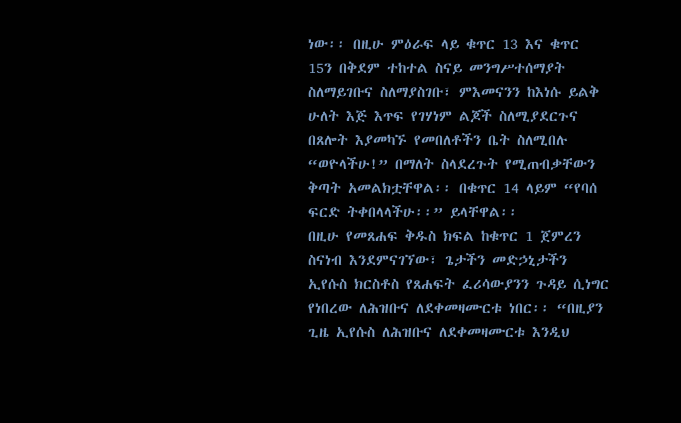ነው፡፡ በዚሁ ምዕራፍ ላይ ቁጥር 13 እና ቁጥር 15ን በቅደም ተከተል ስናይ መንግሥተሰማያት ስለማይገቡና ስለማያስገቡ፣ ምእመናንን ከእነሱ ይልቅ ሁለት እጅ እጥፍ የገሃነም ልጆች ስለሚያደርጉና በጸሎት እያመካኙ የመበለቶችን ቤት ስለሚበሉ “ወዮላችሁ!” በማለት ስላደረጉት የሚጠብቃቸውን ቅጣት አመልክቷቸዋል፡፡ በቁጥር 14 ላይም “የባሰ ፍርድ ትቀበላላችሁ፡፡” ይላቸዋል፡፡
በዚሁ የመጸሐፍ ቅዱስ ክፍል ከቁጥር 1 ጀምረን ስናነብ እንደምናገኘው፣ ጌታችን መድኃኒታችን ኢየሱስ ክርስቶስ የጸሐፍት ፈሪሳውያንን ጉዳይ ሲነግር የነበረው ለሕዝቡና ለደቀመዛሙርቱ ነበር፡፡ “በዚያን ጊዜ ኢየሱስ ለሕዝቡና ለደቀመዛሙርቱ እንዲህ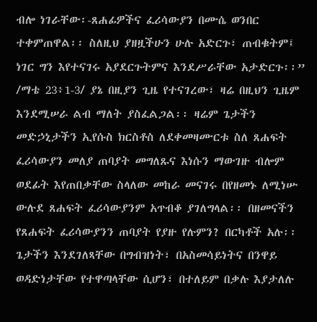ብሎ ነገራቸው፡-ጸሐፊዎችና ፈሪሳውያን በሙሴ ወንበር ተቀምጠዋል፡፡ ስለዚህ ያዘዟችሁን ሁሉ አድርጉ፣ ጠብቁትም፤ ነገር ግን እየተናገሩ አያደርጉትምና እንደሥራቸው አታድርጉ፡፡” /ማቴ 23፥1-3/ ያኔ በዚያን ጊዜ የተናገረው፣ ዛሬ በዚህን ጊዜም እንደሚሠራ ልብ ማለት ያስፈልጋል፡፡ ዛሬም ጌታችን መድኃኒታችን ኢየሱስ ክርስቶስ ለደቀመዛሙርቱ ስለ ጸሐፍት ፈሪሳውያን መለያ ጠባያት መግለጹና እነሱን ማውገዙ ብሎም ወደፊት እየጠበቃቸው ስላለው መከራ መናገሩ በየዘመኑ ለሚነሡ ውሉደ ጸሐፍት ፈሪሳውያንም አጥብቆ ያገለግላል፡፡ በዘመናችን የጸሐፍት ፈሪሳውያንን ጠባያት የያዙ የሉምን? በርካቶች አሉ፡፡ ጌታችን እንደገለጻቸው በግብዝነት፣ በአስመሳይነትና በንዋይ ወዳድነታቸው የተዋጣላቸው ሲሆን፣ በተለይም በቃሉ እያታለሉ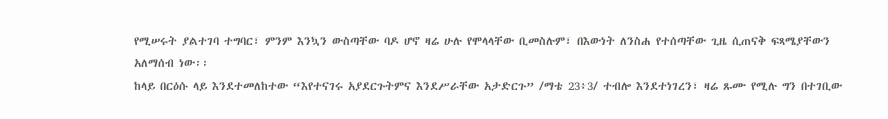የሚሠሩት ያልተገባ ተግባር፣ ምንም እንኳን ውስጣቸው ባዶ ሆኖ ዛሬ ሁሉ የሞላላቸው ቢመስሉም፣ በእውነት ለንስሐ የተሰጣቸው ጊዜ ሲጠናቅ ፍጻሜያቸውን አለማሰብ ነው፡፡
ከላይ በርዕሱ ላይ እንደተመለከተው “እየተናገሩ አያደርጉትምና እንደሥራቸው አታድርጉ” /ማቴ 23፥3/ ተብሎ እንደተነገረን፣ ዛሬ ጹሙ የሚሉ ግን በተገቢው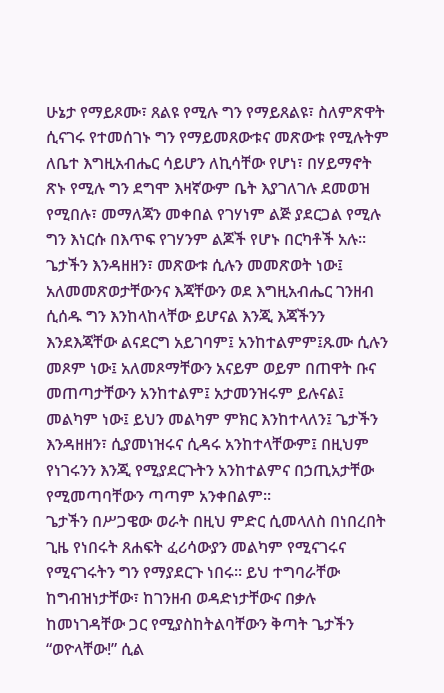ሁኔታ የማይጾሙ፣ ጸልዩ የሚሉ ግን የማይጸልዩ፣ ስለምጽዋት ሲናገሩ የተመሰገኑ ግን የማይመጸውቱና መጽውቱ የሚሉትም ለቤተ እግዚአብሔር ሳይሆን ለኪሳቸው የሆነ፣ በሃይማኖት ጽኑ የሚሉ ግን ደግሞ እዛኛውም ቤት እያገለገሉ ደመወዝ የሚበሉ፣ መማለጃን መቀበል የገሃነም ልጅ ያደርጋል የሚሉ ግን እነርሱ በእጥፍ የገሃንም ልጆች የሆኑ በርካቶች አሉ፡፡ ጌታችን እንዳዘዘን፣ መጽውቱ ሲሉን መመጽወት ነው፤ አለመመጽወታቸውንና እጃቸውን ወደ እግዚአብሔር ገንዘብ ሲሰዱ ግን እንከላከላቸው ይሆናል እንጂ እጃችንን እንደእጃቸው ልናደርግ አይገባም፤ አንከተልምም፤ጹሙ ሲሉን መጾም ነው፤ አለመጾማቸውን አናይም ወይም በጠዋት ቡና መጠጣታቸውን አንከተልም፤ አታመንዝሩም ይሉናል፤ መልካም ነው፤ ይህን መልካም ምክር እንከተላለን፤ ጌታችን እንዳዘዘን፣ ሲያመነዝሩና ሲዳሩ አንከተላቸውም፤ በዚህም የነገሩንን እንጂ የሚያደርጉትን አንከተልምና በኃጢአታቸው የሚመጣባቸውን ጣጣም አንቀበልም፡፡
ጌታችን በሥጋዌው ወራት በዚህ ምድር ሲመላለስ በነበረበት ጊዜ የነበሩት ጸሐፍት ፈሪሳውያን መልካም የሚናገሩና የሚናገሩትን ግን የማያደርጉ ነበሩ፡፡ ይህ ተግባራቸው ከግብዝነታቸው፣ ከገንዘብ ወዳድነታቸውና በቃሉ ከመነገዳቸው ጋር የሚያስከትልባቸውን ቅጣት ጌታችን “ወዮላቸው!” ሲል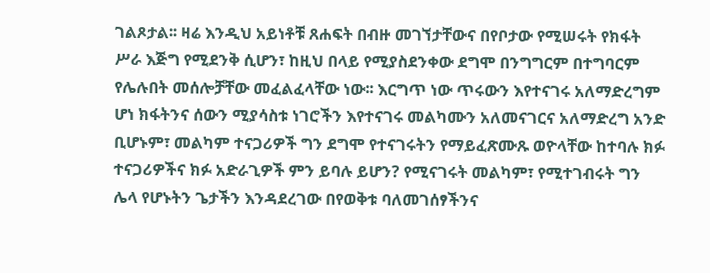ገልጾታል፡፡ ዛሬ እንዲህ አይነቶቹ ጸሐፍት በብዙ መገኘታቸውና በየቦታው የሚሠሩት የክፋት ሥራ እጅግ የሚደንቅ ሲሆን፣ ከዚህ በላይ የሚያስደንቀው ደግሞ በንግግርም በተግባርም የሌሉበት መሰሎቻቸው መፈልፈላቸው ነው፡፡ እርግጥ ነው ጥሩውን እየተናገሩ አለማድረግም ሆነ ክፋትንና ሰውን ሚያሳስቱ ነገሮችን እየተናገሩ መልካሙን አለመናገርና አለማድረግ አንድ ቢሆኑም፣ መልካም ተናጋሪዎች ግን ደግሞ የተናገሩትን የማይፈጽሙጹ ወዮላቸው ከተባሉ ክፉ ተናጋሪዎችና ክፉ አድራጊዎች ምን ይባሉ ይሆን? የሚናገሩት መልካም፣ የሚተገብሩት ግን ሌላ የሆኑትን ጌታችን እንዳደረገው በየወቅቱ ባለመገሰፃችንና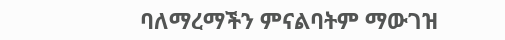ባለማረማችን ምናልባትም ማውገዝ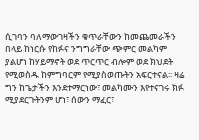ሲገባን ባለማውገዛችን ቁጥራቸውን ከመጨመራችን በላይ ከነርሱ የከፉና ንግግራቸው ጭምር መልካም ያልሆነ ከሃይማኖት ወደ ጥርጥር ብሎም ወደ ክህደት የሚወስዱ ከምግባርም የሚያስወጡትን አፍርተናል፡፡ ዛሬ ግን ከጌታችን እንደተማርነው፣ መልካሙን እየተናገሩ ክፉ ሚያደርጉትንም ሆነ፣ ሰውን ማፈር፣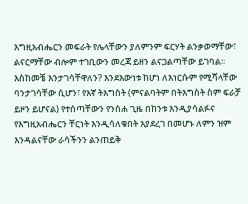እግዚአብሔርን መፍራት የሌላቸውን ያለምንም ፍርሃት ልንቃወማቸው፣ ልናርማቸው ብሎም ተገቢውን መረጃ ይዘን ልናጋልጣቸው ይገባል፡፡ እስከመቼ እንታገሳቸዋለን? እንደእውነቱ ከሆነ ለእነርሱም የሚሻላቸው ባንታገሳቸው ሲሆን፣ የእኛ ትእግስት (ምናልባትም በትእግስት ስም ፍራቻ ይዞን ይሆናል) የተሰጣቸውን የንስሐ ጊዜ በከንቱ እንዲያሳልፉና የእግዚአብሔርን ቸርነት እንዲሳለቁበት እያደረገ በመሆኑ ለምን ዝም እንዳልናቸው ራሳችንን ልንጠይቅ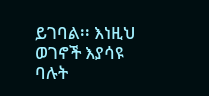ይገባል፡፡ እነዚህ ወገኖች እያሳዩ ባሉት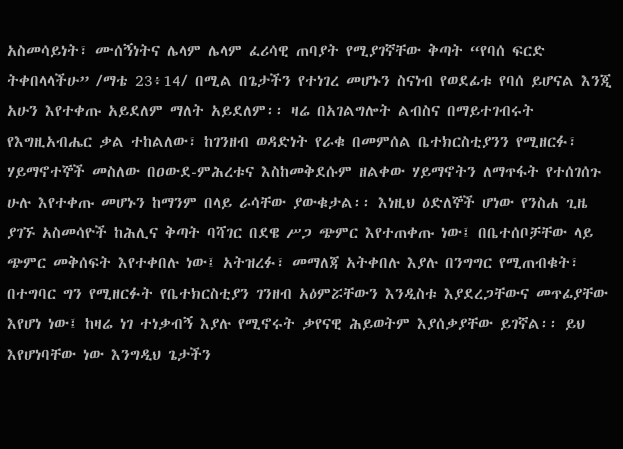አስመሳይነት፣ ሙሰኝነትና ሌላም ሌላም ፈሪሳዊ ጠባያት የሚያገኛቸው ቅጣት “የባሰ ፍርድ ትቀበላላችሁ” /ማቴ 23፥14/ በሚል በጌታችን የተነገረ መሆኑን ስናነብ የወደፊቱ የባሰ ይሆናል እንጂ አሁን እየተቀጡ አይደለም ማለት አይደለም፡፡ ዛሬ በአገልግሎት ልብስና በማይተገብሩት የእግዚአብሔር ቃል ተከልለው፣ ከገንዘብ ወዳድነት የራቁ በመምሰል ቤተክርስቲያንን የሚዘርፉ፣ ሃይማኖተኞች መስለው በዐውደ-ምሕረቱና እስከመቅደሱም ዘልቀው ሃይማኖትን ለማጥፋት የተሰገሰጉ ሁሉ እየተቀጡ መሆኑን ከማንም በላይ ራሳቸው ያውቁታል፡፡ እነዚህ ዕድለኞች ሆነው የንስሐ ጊዜ ያገኙ አስመሳዮች ከሕሊና ቅጣት ባሻገር በደዌ ሥጋ ጭምር እየተጠቀጡ ነው፤ በቤተሰቦቻቸው ላይ ጭምር መቅሰፍት እየተቀበሉ ነው፤ አትዝረፉ፣ መማለጃ አትቀበሉ እያሉ በንግግር የሚጠብቁት፣ በተግባር ግን የሚዘርፉት የቤተክርስቲያን ገንዘብ አዕምሯቸውን እንዲስቱ እያደረጋቸውና መጥፊያቸው እየሆነ ነው፤ ከዛሬ ነገ ተነቃብኝ እያሉ የሚኖሩት ቃየናዊ ሕይወትም እያሰቃያቸው ይገኛል፡፡ ይህ እየሆነባቸው ነው እንግዲህ ጌታችን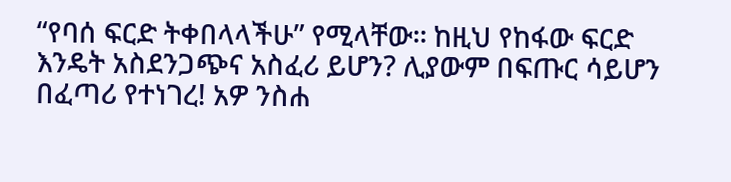“የባሰ ፍርድ ትቀበላላችሁ” የሚላቸው፡፡ ከዚህ የከፋው ፍርድ እንዴት አስደንጋጭና አስፈሪ ይሆን? ሊያውም በፍጡር ሳይሆን በፈጣሪ የተነገረ! አዎ ንስሐ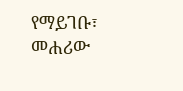የማይገቡ፣ መሐሪው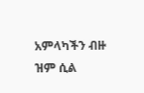አምላካችን ብዙ ዝም ሲል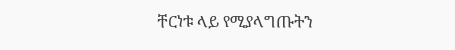ቸርነቱ ላይ የሚያላግጡትን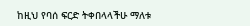ከዚህ የባሰ ፍርድ ትቀበላላችሁ ማለቱ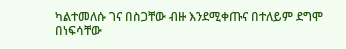ካልተመለሱ ገና በስጋቸው ብዙ እንደሚቀጡና በተለይም ደግሞ በነፍሳቸው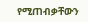የሚጠብቃቸውን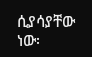ሲያሳያቸው ነው፡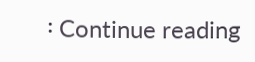፡ Continue reading